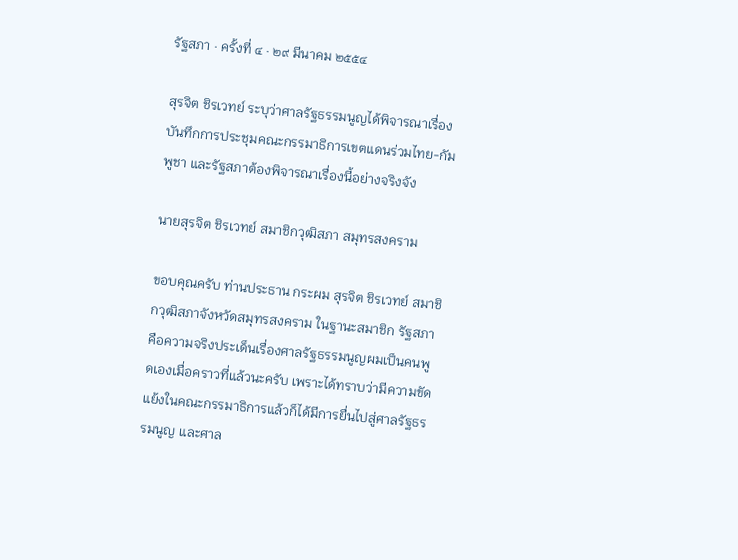รัฐสภา · ครั้งที่ ๔ · ๒๙ มีนาคม ๒๕๕๔

สุรจิต ชิรเวทย์ ระบุว่าศาลรัฐธรรมนูญได้พิจารณาเรื่องบันทึกการประชุมคณะกรรมาธิการเขตแดนร่วมไทย-กัมพูชา และรัฐสภาต้องพิจารณาเรื่องนี้อย่างจริงจัง

นายสุรจิต ชิรเวทย์ สมาชิกวุฒิสภา สมุทรสงคราม

ขอบคุณครับ ท่านประธาน กระผม สุรจิต ชิรเวทย์ สมาชิกวุฒิสภาจังหวัดสมุทรสงคราม ในฐานะสมาชิก รัฐสภา คือความจริงประเด็นเรื่องศาลรัฐธรรมนูญผมเป็นคนพูดเองเมื่อคราวที่แล้วนะครับ เพราะได้ทราบว่ามีความขัดแย้งในคณะกรรมาธิการแล้วก็ได้มีการยื่นไปสู่ศาลรัฐธรรมนูญ และศาล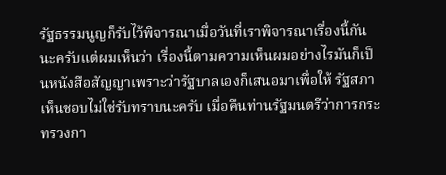รัฐธรรมนูญก็รับไว้พิจารณาเมื่อวันที่เราพิจารณาเรื่องนี้กันนะครับแต่ผมเห็นว่า เรื่องนี้ตามความเห็นผมอย่างไรมันก็เป็นหนังสือสัญญาเพราะว่ารัฐบาลเองก็เสนอมาเพื่อให้ รัฐสภาเห็นชอบไม่ใช่รับทราบนะครับ เมื่อคืนท่านรัฐมนตรีว่าการกระทรวงกา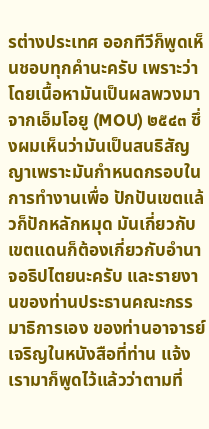รต่างประเทศ ออกทีวีก็พูดเห็นชอบทุกคํานะครับ เพราะว่าโดยเนื้อหามันเป็นผลพวงมาจากเอ็มโอยู (MOU) ๒๕๔๓ ซึ่งผมเห็นว่ามันเป็นสนธิสัญญาเพราะมันกําหนดกรอบในการทํางานเพื่อ ปักปันเขตแล้วก็ปักหลักหมุด มันเกี่ยวกับเขตแดนก็ต้องเกี่ยวกับอํานาจอธิปไตยนะครับ และรายงานของท่านประธานคณะกรรมาธิการเอง ของท่านอาจารย์เจริญในหนังสือที่ท่าน แจ้งเรามาก็พูดไว้แล้วว่าตามที่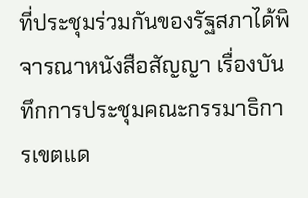ที่ประชุมร่วมกันของรัฐสภาได้พิจารณาหนังสือสัญญา เรื่องบันทึกการประชุมคณะกรรมาธิการเขตแด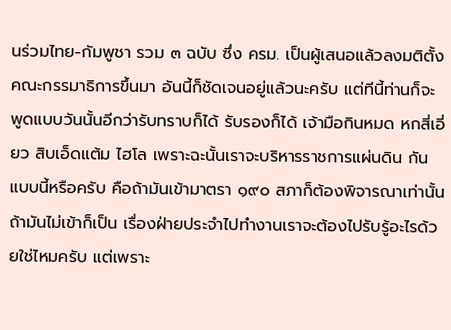นร่วมไทย-กัมพูชา รวม ๓ ฉบับ ซึ่ง ครม. เป็นผู้เสนอแล้วลงมติตั้งคณะกรรมาธิการขึ้นมา อันนี้ก็ชัดเจนอยู่แล้วนะครับ แต่ทีนี้ท่านก็จะ พูดแบบวันนั้นอีกว่ารับทราบก็ได้ รับรองก็ได้ เจ้ามือกินหมด หกสี่เอี่ยว สิบเอ็ดแต้ม ไฮโล เพราะฉะนั้นเราจะบริหารราชการแผ่นดิน กันแบบนี้หรือครับ คือถ้ามันเข้ามาตรา ๑๙๐ สภาก็ต้องพิจารณาเท่านั้น ถ้ามันไม่เข้าก็เป็น เรื่องฝ่ายประจําไปทํางานเราจะต้องไปรับรู้อะไรด้วยใช่ไหมครับ แต่เพราะ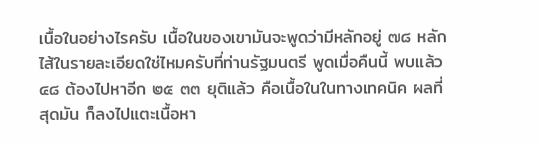เนื้อในอย่างไรครับ เนื้อในของเขามันจะพูดว่ามีหลักอยู่ ๗๘ หลัก ไส้ในรายละเอียดใช่ไหมครับที่ท่านรัฐมนตรี พูดเมื่อคืนนี้ พบแล้ว ๔๘ ต้องไปหาอีก ๒๕ ๓๓ ยุติแล้ว คือเนื้อในในทางเทคนิค ผลที่สุดมัน ก็ลงไปแตะเนื้อหา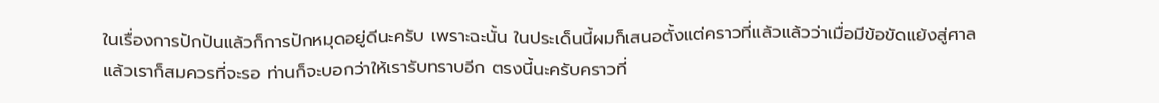ในเรื่องการปักปันแล้วก็การปักหมุดอยู่ดีนะครับ เพราะฉะนั้น ในประเด็นนี้ผมก็เสนอตั้งแต่คราวที่แล้วแล้วว่าเมื่อมีข้อขัดแย้งสู่ศาลแล้วเราก็สมควรที่จะรอ ท่านก็จะบอกว่าให้เรารับทราบอีก ตรงนี้นะครับคราวที่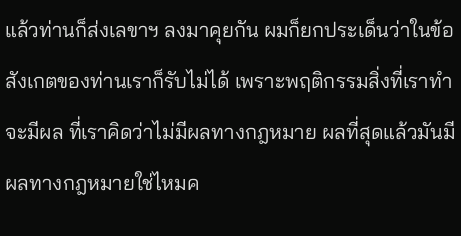แล้วท่านก็ส่งเลขาฯ ลงมาคุยกัน ผมก็ยกประเด็นว่าในข้อสังเกตของท่านเราก็รับไม่ได้ เพราะพฤติกรรมสิ่งที่เราทําจะมีผล ที่เราคิดว่าไม่มีผลทางกฎหมาย ผลที่สุดแล้วมันมีผลทางกฎหมายใช่ไหมค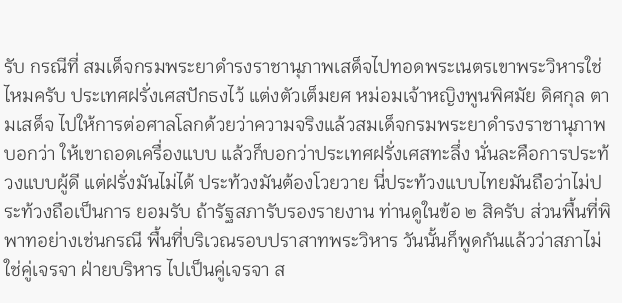รับ กรณีที่ สมเด็จกรมพระยาดํารงราชานุภาพเสด็จไปทอดพระเนตรเขาพระวิหารใช่ไหมครับ ประเทศฝรั่งเศสปักธงไว้ แต่งตัวเต็มยศ หม่อมเจ้าหญิงพูนพิศมัย ดิศกุล ตามเสด็จ ไปให้การต่อศาลโลกด้วยว่าความจริงแล้วสมเด็จกรมพระยาดํารงราชานุภาพบอกว่า ให้เขาถอดเครื่องแบบ แล้วก็บอกว่าประเทศฝรั่งเศสทะลึ่ง นั่นละคือการประท้วงแบบผู้ดี แต่ฝรั่งมันไม่ได้ ประท้วงมันต้องโวยวาย นี่ประท้วงแบบไทยมันถือว่าไม่ประท้วงถือเป็นการ ยอมรับ ถ้ารัฐสภารับรองรายงาน ท่านดูในข้อ ๒ สิครับ ส่วนพื้นที่พิพาทอย่างเช่นกรณี พื้นที่บริเวณรอบปราสาทพระวิหาร วันนั้นก็พูดกันแล้วว่าสภาไม่ใช่คู่เจรจา ฝ่ายบริหาร ไปเป็นคู่เจรจา ส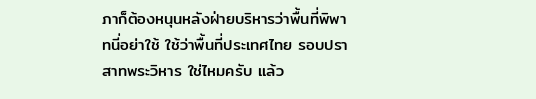ภาก็ต้องหนุนหลังฝ่ายบริหารว่าพื้นที่พิพาทนี่อย่าใช้ ใช้ว่าพื้นที่ประเทศไทย รอบปราสาทพระวิหาร ใช่ไหมครับ แล้ว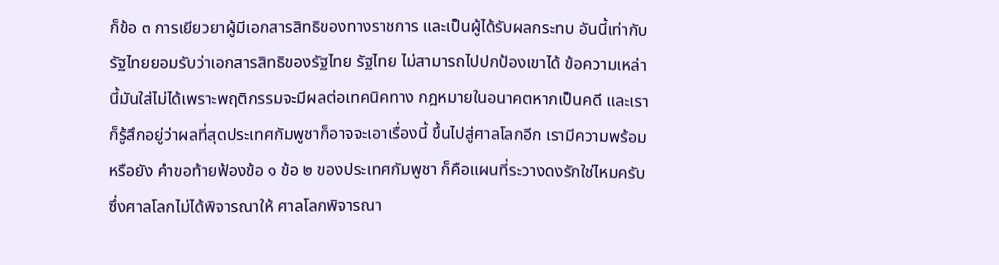ก็ข้อ ๓ การเยียวยาผู้มีเอกสารสิทธิของทางราชการ และเป็นผู้ได้รับผลกระทบ อันนี้เท่ากับรัฐไทยยอมรับว่าเอกสารสิทธิของรัฐไทย รัฐไทย ไม่สามารถไปปกป้องเขาได้ ข้อความเหล่านี้มันใส่ไม่ได้เพราะพฤติกรรมจะมีผลต่อเทคนิคทาง กฎหมายในอนาคตหากเป็นคดี และเราก็รู้สึกอยู่ว่าผลที่สุดประเทศกัมพูชาก็อาจจะเอาเรื่องนี้ ขึ้นไปสู่ศาลโลกอีก เรามีความพร้อมหรือยัง คําขอท้ายฟ้องข้อ ๑ ข้อ ๒ ของประเทศกัมพูชา ก็คือแผนที่ระวางดงรักใช่ไหมครับ ซึ่งศาลโลกไม่ได้พิจารณาให้ ศาลโลกพิจารณา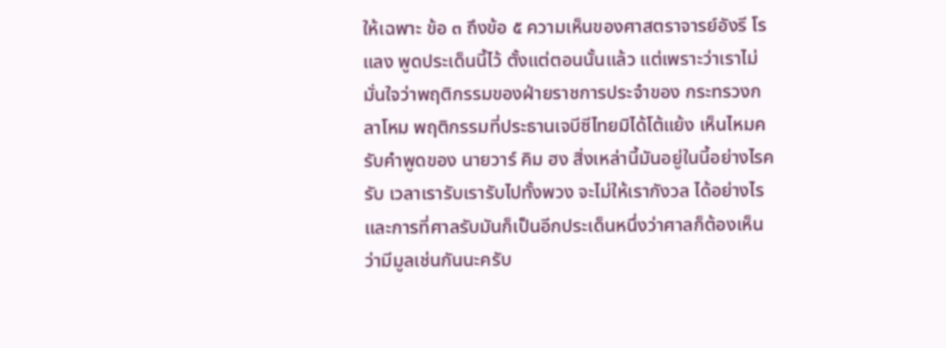ให้เฉพาะ ข้อ ๓ ถึงข้อ ๕ ความเห็นของศาสตราจารย์อังรี โรแลง พูดประเด็นนี้ไว้ ตั้งแต่ตอนนั้นแล้ว แต่เพราะว่าเราไม่มั่นใจว่าพฤติกรรมของฝ่ายราชการประจําของ กระทรวงกลาโหม พฤติกรรมที่ประธานเจบีซีไทยมิได้โต้แย้ง เห็นไหมครับคําพูดของ นายวาร์ คิม ฮง สิ่งเหล่านี้มันอยู่ในนี้อย่างไรครับ เวลาเรารับเรารับไปทั้งพวง จะไม่ให้เรากังวล ได้อย่างไร และการที่ศาลรับมันก็เป็นอีกประเด็นหนึ่งว่าศาลก็ต้องเห็นว่ามีมูลเช่นกันนะครับ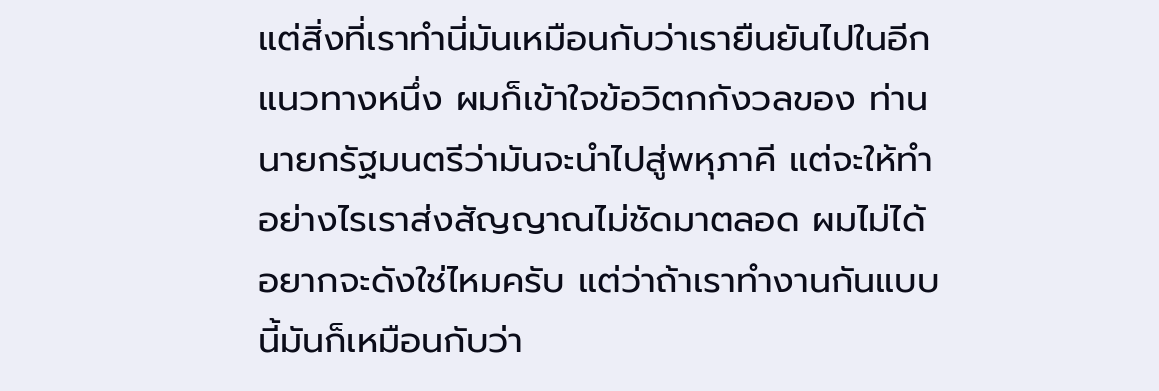แต่สิ่งที่เราทํานี่มันเหมือนกับว่าเรายืนยันไปในอีกแนวทางหนึ่ง ผมก็เข้าใจข้อวิตกกังวลของ ท่านนายกรัฐมนตรีว่ามันจะนําไปสู่พหุภาคี แต่จะให้ทําอย่างไรเราส่งสัญญาณไม่ชัดมาตลอด ผมไม่ได้ อยากจะดังใช่ไหมครับ แต่ว่าถ้าเราทํางานกันแบบนี้มันก็เหมือนกับว่า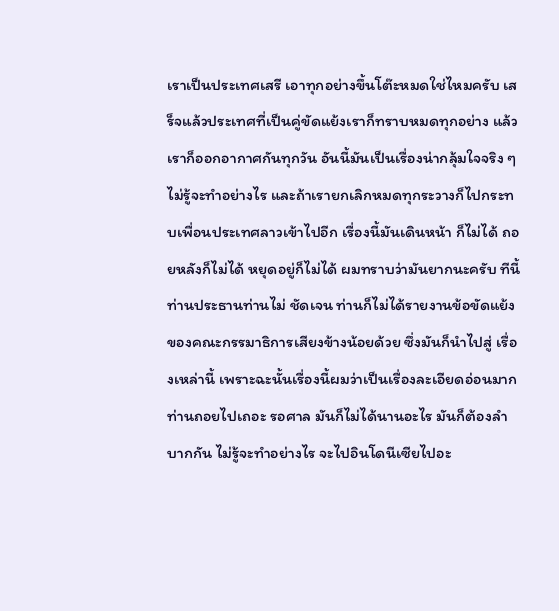เราเป็นประเทศเสรี เอาทุกอย่างขึ้นโต๊ะหมดใช่ไหมครับ เสร็จแล้วประเทศที่เป็นคู่ขัดแย้งเราก็ทราบหมดทุกอย่าง แล้วเราก็ออกอากาศกันทุกวัน อันนี้มันเป็นเรื่องน่ากลุ้มใจจริง ๆ ไม่รู้จะทําอย่างไร และถ้าเรายกเลิกหมดทุกระวางก็ไปกระทบเพื่อนประเทศลาวเข้าไปอีก เรื่องนี้มันเดินหน้า ก็ไม่ได้ ถอยหลังก็ไม่ได้ หยุดอยู่ก็ไม่ได้ ผมทราบว่ามันยากนะครับ ทีนี้ท่านประธานท่านไม่ ชัดเจน ท่านก็ไม่ได้รายงานข้อขัดแย้งของคณะกรรมาธิการเสียงข้างน้อยด้วย ซึ่งมันก็นําไปสู่ เรื่องเหล่านี้ เพราะฉะนั้นเรื่องนี้ผมว่าเป็นเรื่องละเอียดอ่อนมาก ท่านถอยไปเถอะ รอศาล มันก็ไม่ได้นานอะไร มันก็ต้องลําบากกัน ไม่รู้จะทําอย่างไร จะไปอินโดนีเซียไปอะ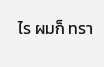ไร ผมก็ ทรา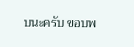บนะครับ ขอบพ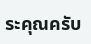ระคุณครับ